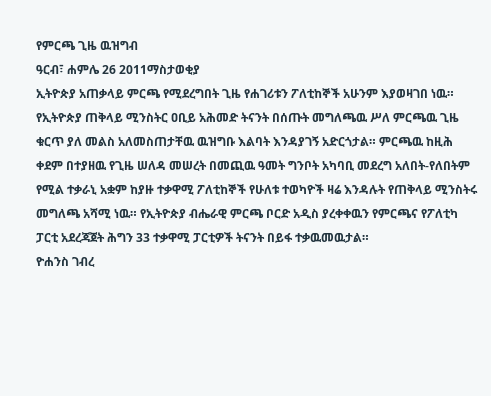የምርጫ ጊዜ ዉዝግብ
ዓርብ፣ ሐምሌ 26 2011ማስታወቂያ
ኢትዮጵያ አጠቃላይ ምርጫ የሚደረግበት ጊዜ የሐገሪቱን ፖለቲከኞች አሁንም እያወዛገበ ነዉ። የኢትዮጵያ ጠቅላይ ሚንስትር ዐቢይ አሕመድ ትናንት በሰጡት መግለጫዉ ሥለ ምርጫዉ ጊዜ ቁርጥ ያለ መልስ አለመስጠታቸዉ ዉዝግቡ እልባት እንዳያገኝ አድርጎታል። ምርጫዉ ከዚሕ ቀደም በተያዘዉ የጊዜ ሠለዳ መሠረት በመጪዉ ዓመት ግንቦት አካባቢ መደረግ አለበት-የለበትም የሚል ተቃራኒ አቋም ከያዙ ተቃዋሚ ፖለቲከኞች የሁለቱ ተወካዮች ዛሬ እንዳሉት የጠቅላይ ሚንስትሩ መግለጫ አሻሚ ነዉ። የኢትዮጵያ ብሔራዊ ምርጫ ቦርድ አዲስ ያረቀቀዉን የምርጫና የፖለቲካ ፓርቲ አደረጃጀት ሕግን 33 ተቃዋሚ ፓርቲዎች ትናንት በይፋ ተቃዉመዉታል።
ዮሐንስ ገብረ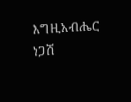እግዚአብሔር
ነጋሽ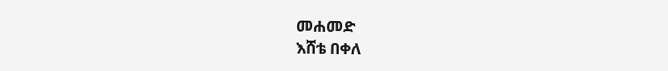መሐመድ
እሸቴ በቀለ